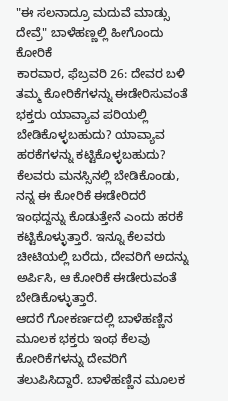"ಈ ಸಲನಾದ್ರೂ ಮದುವೆ ಮಾಡ್ಸು ದೇವ್ರೆ" ಬಾಳೆಹಣ್ಣಲ್ಲಿ ಹೀಗೊಂದು ಕೋರಿಕೆ
ಕಾರವಾರ, ಫೆಬ್ರವರಿ 26: ದೇವರ ಬಳಿ ತಮ್ಮ ಕೋರಿಕೆಗಳನ್ನು ಈಡೇರಿಸುವಂತೆ ಭಕ್ತರು ಯಾವ್ಯಾವ ಪರಿಯಲ್ಲಿ ಬೇಡಿಕೊಳ್ಳಬಹುದು? ಯಾವ್ಯಾವ ಹರಕೆಗಳನ್ನು ಕಟ್ಟಿಕೊಳ್ಳಬಹುದು? ಕೆಲವರು ಮನಸ್ಸಿನಲ್ಲಿ ಬೇಡಿಕೊಂಡು, ನನ್ನ ಈ ಕೋರಿಕೆ ಈಡೇರಿದರೆ ಇಂಥದ್ದನ್ನು ಕೊಡುತ್ತೇನೆ ಎಂದು ಹರಕೆ ಕಟ್ಟಿಕೊಳ್ಳುತ್ತಾರೆ. ಇನ್ನೂ ಕೆಲವರು ಚೀಟಿಯಲ್ಲಿ ಬರೆದು, ದೇವರಿಗೆ ಅದನ್ನು ಅರ್ಪಿಸಿ, ಆ ಕೋರಿಕೆ ಈಡೇರುವಂತೆ ಬೇಡಿಕೊಳ್ಳುತ್ತಾರೆ.
ಆದರೆ ಗೋಕರ್ಣದಲ್ಲಿ ಬಾಳೆಹಣ್ಣಿನ ಮೂಲಕ ಭಕ್ತರು ಇಂಥ ಕೆಲವು ಕೋರಿಕೆಗಳನ್ನು ದೇವರಿಗೆ ತಲುಪಿಸಿದ್ದಾರೆ. ಬಾಳೆಹಣ್ಣಿನ ಮೂಲಕ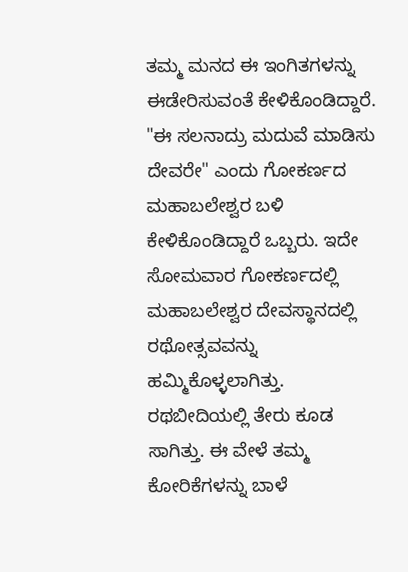ತಮ್ಮ ಮನದ ಈ ಇಂಗಿತಗಳನ್ನು ಈಡೇರಿಸುವಂತೆ ಕೇಳಿಕೊಂಡಿದ್ದಾರೆ.
"ಈ ಸಲನಾದ್ರು ಮದುವೆ ಮಾಡಿಸು ದೇವರೇ" ಎಂದು ಗೋಕರ್ಣದ ಮಹಾಬಲೇಶ್ವರ ಬಳಿ ಕೇಳಿಕೊಂಡಿದ್ದಾರೆ ಒಬ್ಬರು. ಇದೇ ಸೋಮವಾರ ಗೋಕರ್ಣದಲ್ಲಿ ಮಹಾಬಲೇಶ್ವರ ದೇವಸ್ಥಾನದಲ್ಲಿ ರಥೋತ್ಸವವನ್ನು ಹಮ್ಮಿಕೊಳ್ಳಲಾಗಿತ್ತು. ರಥಬೀದಿಯಲ್ಲಿ ತೇರು ಕೂಡ ಸಾಗಿತ್ತು. ಈ ವೇಳೆ ತಮ್ಮ ಕೋರಿಕೆಗಳನ್ನು ಬಾಳೆ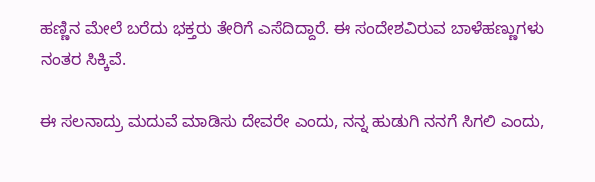ಹಣ್ಣಿನ ಮೇಲೆ ಬರೆದು ಭಕ್ತರು ತೇರಿಗೆ ಎಸೆದಿದ್ದಾರೆ. ಈ ಸಂದೇಶವಿರುವ ಬಾಳೆಹಣ್ಣುಗಳು ನಂತರ ಸಿಕ್ಕಿವೆ.

ಈ ಸಲನಾದ್ರು ಮದುವೆ ಮಾಡಿಸು ದೇವರೇ ಎಂದು, ನನ್ನ ಹುಡುಗಿ ನನಗೆ ಸಿಗಲಿ ಎಂದು,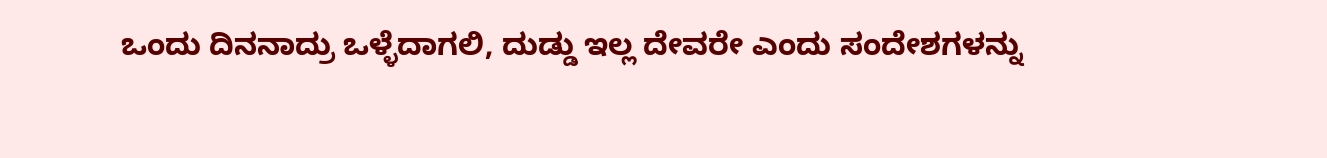ಒಂದು ದಿನನಾದ್ರು ಒಳ್ಳೆದಾಗಲಿ, ದುಡ್ಡು ಇಲ್ಲ ದೇವರೇ ಎಂದು ಸಂದೇಶಗಳನ್ನು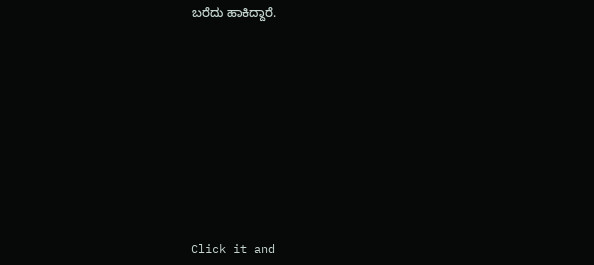ಬರೆದು ಹಾಕಿದ್ದಾರೆ.












Click it and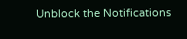Unblock the Notifications